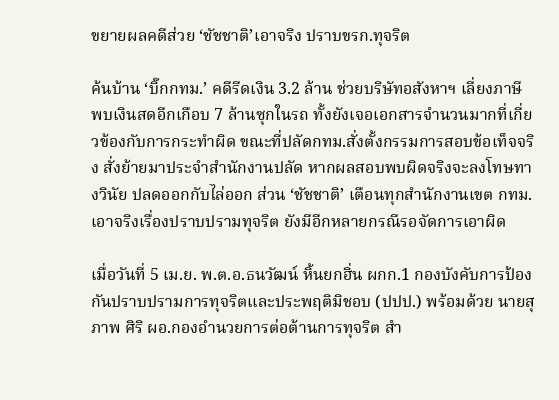ขยายผลคดีส่วย ‘ชัชชาติ’เอาจริง ปราบขรก.ทุจริต

ค้นบ้าน ‘บิ๊กกทม.’ คดีรีดเงิน 3.2 ล้าน ช่วยบริษัทอสังหาฯ เลี่ยงภาษี พบเงินสดอีกเกือบ 7 ล้านซุกในรถ ทั้งยังเจอเอกสารจำนวนมากที่เกี่ยวข้องกับการกระทำผิด ขณะที่ปลัดกทม.สั่งตั้งกรรมการสอบข้อเท็จจริง สั่งย้ายมาประจำสำนักงานปลัด หากผลสอบพบผิดจริงจะลงโทษทางวินัย ปลดออกกับไล่ออก ส่วน ‘ชัชชาติ’ เตือนทุกสำนักงานเขต กทม.เอาจริงเรื่องปราบปรามทุจริต ยังมีอีกหลายกรณีรอจัดการเอาผิด

เมื่อวันที่ 5 เม.ย. พ.ต.อ.ธนวัฒน์ หิ้นยกฮิ่น ผกก.1 กองบังคับการป้องกันปราบปรามการทุจริตและประพฤติมิชอบ (ปปป.) พร้อมด้วย นายสุภาพ ศิริ ผอ.กองอำนวยการต่อต้านการทุจริต สำ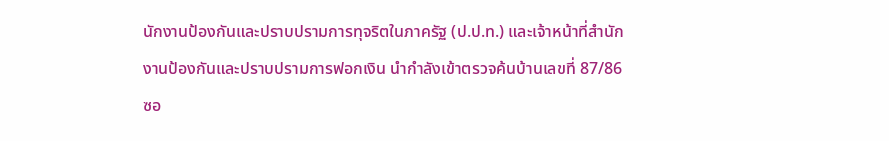นักงานป้องกันและปราบปรามการทุจริตในภาครัฐ (ป.ป.ท.) และเจ้าหน้าที่สำนักงานป้องกันและปราบปรามการฟอกเงิน นำกำลังเข้าตรวจค้นบ้านเลขที่ 87/86 ซอ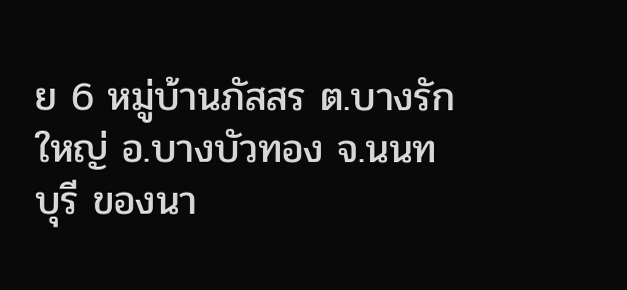ย 6 หมู่บ้านภัสสร ต.บางรักใหญ่ อ.บางบัวทอง จ.นนทบุรี ของนา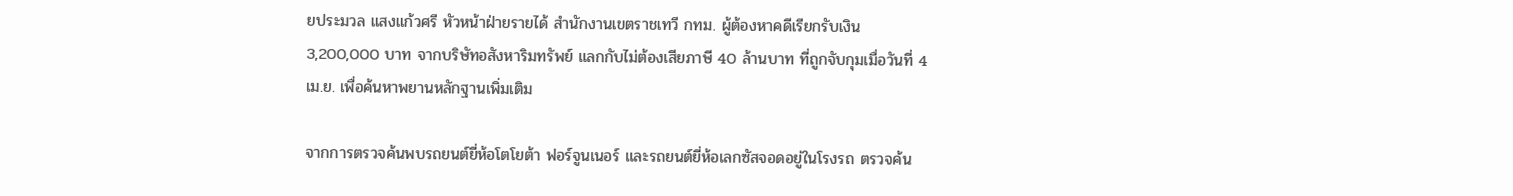ยประมวล แสงแก้วศรี หัวหน้าฝ่ายรายได้ สำนักงานเขตราชเทวี กทม. ผู้ต้องหาคดีเรียกรับเงิน 3,200,000 บาท จากบริษัทอสังหาริมทรัพย์ แลกกับไม่ต้องเสียภาษี 40 ล้านบาท ที่ถูกจับกุมเมื่อวันที่ 4 เม.ย. เพื่อค้นหาพยานหลักฐานเพิ่มเติม

จากการตรวจค้นพบรถยนต์ยี่ห้อโตโยต้า ฟอร์จูนเนอร์ และรถยนต์ยี่ห้อเลกซัสจอดอยู่ในโรงรถ ตรวจค้น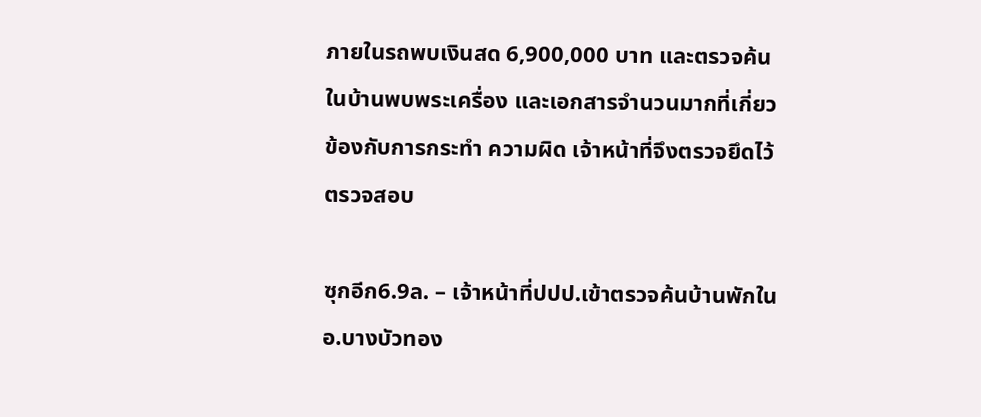ภายในรถพบเงินสด 6,900,000 บาท และตรวจค้นในบ้านพบพระเครื่อง และเอกสารจำนวนมากที่เกี่ยวข้องกับการกระทำ ความผิด เจ้าหน้าที่จึงตรวจยึดไว้ตรวจสอบ

ซุกอีก6.9ล. – เจ้าหน้าที่ปปป.เข้าตรวจค้นบ้านพักในอ.บางบัวทอง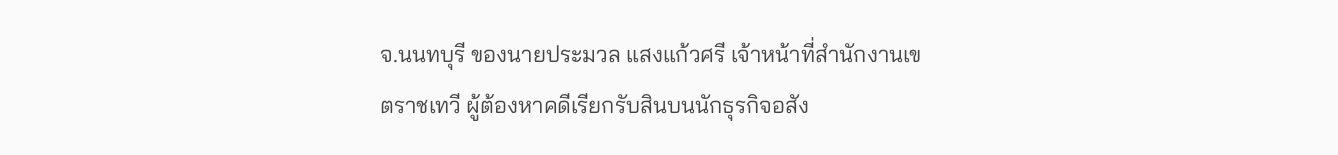จ.นนทบุรี ของนายประมวล แสงแก้วศรี เจ้าหน้าที่สำนักงานเขตราชเทวี ผู้ต้องหาคดีเรียกรับสินบนนักธุรกิจอสัง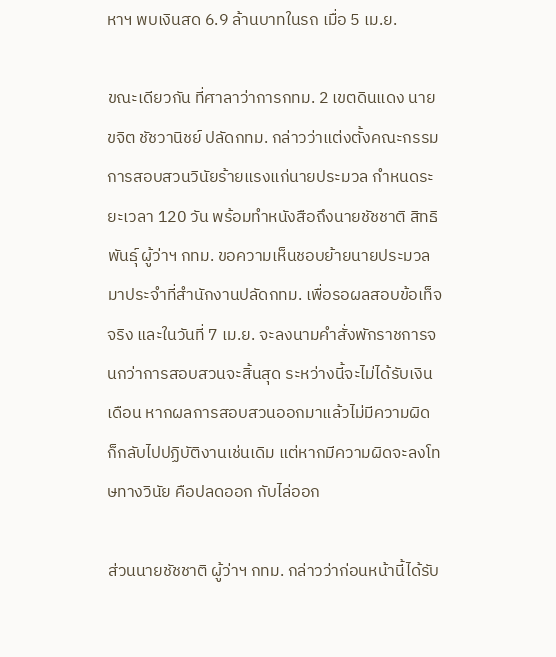หาฯ พบเงินสด 6.9 ล้านบาทในรถ เมื่อ 5 เม.ย.

ขณะเดียวกัน ที่ศาลาว่าการกทม. 2 เขตดินแดง นายขจิต ชัชวานิชย์ ปลัดกทม. กล่าวว่าแต่งตั้งคณะกรรมการสอบสวนวินัยร้ายแรงแก่นายประมวล กำหนดระยะเวลา 120 วัน พร้อมทำหนังสือถึงนายชัชชาติ สิทธิพันธุ์ ผู้ว่าฯ กทม. ขอความเห็นชอบย้ายนายประมวลมาประจำที่สำนักงานปลัดกทม. เพื่อรอผลสอบข้อเท็จจริง และในวันที่ 7 เม.ย. จะลงนามคำสั่งพักราชการจนกว่าการสอบสวนจะสิ้นสุด ระหว่างนี้จะไม่ได้รับเงินเดือน หากผลการสอบสวนออกมาแล้วไม่มีความผิด ก็กลับไปปฏิบัติงานเช่นเดิม แต่หากมีความผิดจะลงโทษทางวินัย คือปลดออก กับไล่ออก

ส่วนนายชัชชาติ ผู้ว่าฯ กทม. กล่าวว่าก่อนหน้านี้ได้รับ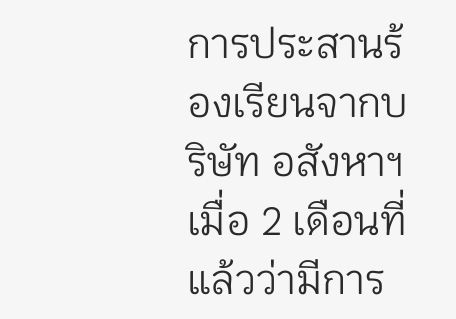การประสานร้องเรียนจากบริษัท อสังหาฯ เมื่อ 2 เดือนที่แล้วว่ามีการ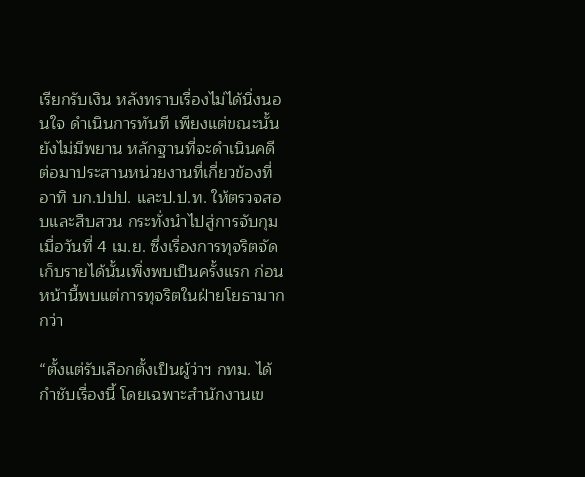เรียกรับเงิน หลังทราบเรื่องไม่ได้นิ่งนอนใจ ดำเนินการทันที เพียงแต่ขณะนั้นยังไม่มีพยาน หลักฐานที่จะดำเนินคดี ต่อมาประสานหน่วยงานที่เกี่ยวข้องที่ อาทิ บก.ปปป. และป.ป.ท. ให้ตรวจสอบและสืบสวน กระทั่งนำไปสู่การจับกุมเมื่อวันที่ 4 เม.ย. ซึ่งเรื่องการทุจริตจัดเก็บรายได้นั้นเพิ่งพบเป็นครั้งแรก ก่อนหน้านี้พบแต่การทุจริตในฝ่ายโยธามากกว่า

“ตั้งแต่รับเลือกตั้งเป็นผู้ว่าฯ กทม. ได้กำชับเรื่องนี้ โดยเฉพาะสำนักงานเข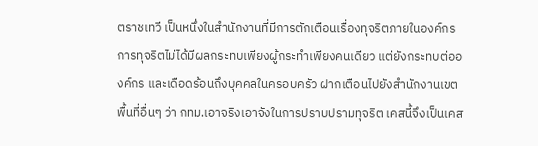ตราชเทวี เป็นหนึ่งในสำนักงานที่มีการตักเตือนเรื่องทุจริตภายในองค์กร การทุจริตไม่ได้มีผลกระทบเพียงผู้กระทำเพียงคนเดียว แต่ยังกระทบต่อองค์กร และเดือดร้อนถึงบุคคลในครอบครัว ฝากเตือนไปยังสำนักงานเขตพื้นที่อื่นๆ ว่า กทม.เอาจริงเอาจังในการปราบปรามทุจริต เคสนี้จึงเป็นเคส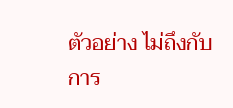ตัวอย่าง ไม่ถึงกับการ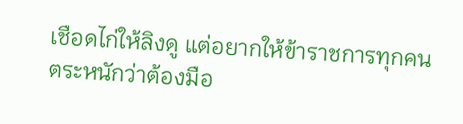เชือดไก่ให้ลิงดู แต่อยากให้ข้าราชการทุกคนตระหนักว่าต้องมือ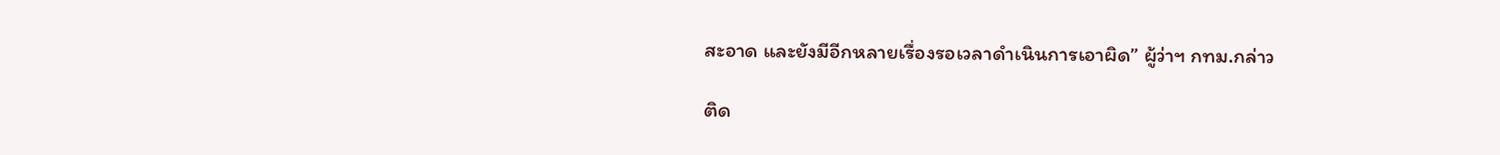สะอาด และยังมีอีกหลายเรื่องรอเวลาดำเนินการเอาผิด” ผู้ว่าฯ กทม.กล่าว

ติด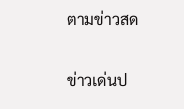ตามข่าวสด

ข่าวเด่นป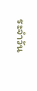ระจำวัน